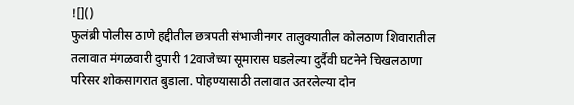![]()
फुलंब्री पोलीस ठाणे हद्दीतील छत्रपती संभाजीनगर तालुक्यातील कोलठाण शिवारातील तलावात मंगळवारी दुपारी 12वाजेच्या सूमारास घडलेल्या दुर्दैवी घटनेने चिखलठाणा परिसर शोकसागरात बुडाला. पोहण्यासाठी तलावात उतरलेल्या दोन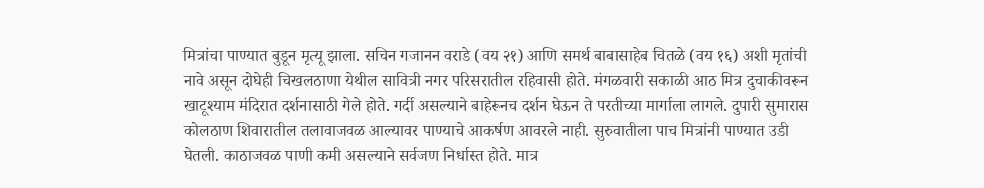मित्रांचा पाण्यात बुडून मृत्यू झाला. सचिन गजानन वराडे (वय २१) आणि समर्थ बाबासाहेब चितळे (वय १६) अशी मृतांची नावे असून दोघेही चिखलठाणा येथील सावित्री नगर परिसरातील रहिवासी होते. मंगळवारी सकाळी आठ मित्र दुचाकीवरून खाटूश्याम मंदिरात दर्शनासाठी गेले होते. गर्दी असल्याने बाहेरूनच दर्शन घेऊन ते परतीच्या मार्गाला लागले. दुपारी सुमारास कोलठाण शिवारातील तलावाजवळ आल्यावर पाण्याचे आकर्षण आवरले नाही. सुरुवातीला पाच मित्रांनी पाण्यात उडी घेतली. काठाजवळ पाणी कमी असल्याने सर्वजण निर्धास्त होते. मात्र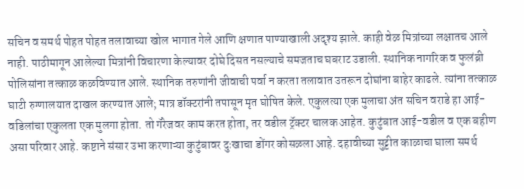सचिन व समर्थ पोहत पोहत तलावाच्या खोल भागात गेले आणि क्षणात पाण्याखाली अदृश्य झाले. काही वेळ मित्रांच्या लक्षातच आले नाही. पाठीमागून आलेल्या मित्रांनी विचारणा केल्यावर दोघे दिसत नसल्याचे समजताच घबराट उडाली. स्थानिक नागरिक व फुलंब्री पोलिसांना तत्काळ कळविण्यात आले. स्थानिक तरुणांनी जीवाची पर्वा न करता तलावात उतरून दोघांना बाहेर काढले. त्यांना तत्काळ घाटी रुग्णालयात दाखल करण्यात आले; मात्र डॉक्टरांनी तपासून मृत घोषित केले. एकुलत्या एक मुलाचा अंत सचिन वराडे हा आई-वडिलांचा एकुलता एक मुलगा होता. तो गॅरेजवर काम करत होता, तर वडील ट्रॅक्टर चालक आहेत. कुटुंबात आई-वडील व एक बहीण असा परिवार आहे. कष्टाने संसार उभा करणाऱ्या कुटुंबावर दुःखाचा डोंगर कोसळला आहे. दहावीच्या सुट्टीत काळाचा घाला समर्थ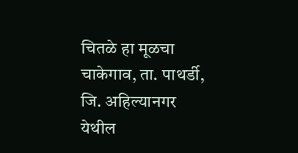चितळे हा मूळचा चाकेगाव, ता. पाथर्डी, जि. अहिल्यानगर येथील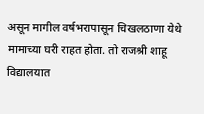असून मागील वर्षभरापासून चिखलठाणा येथे मामाच्या घरी राहत होता. तो राजश्री शाहू विद्यालयात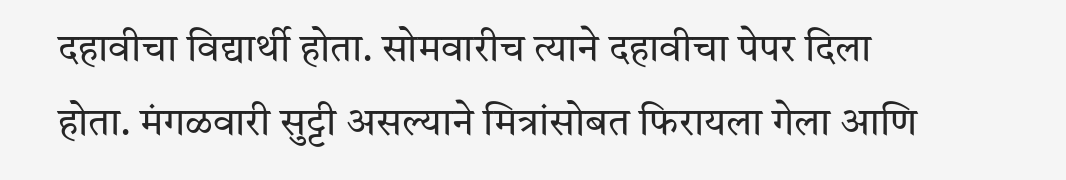दहावीचा विद्यार्थी होता. सोमवारीच त्याने दहावीचा पेपर दिला होता. मंगळवारी सुट्टी असल्याने मित्रांसोबत फिरायला गेला आणि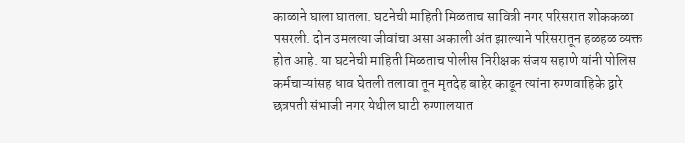काळाने घाला घातला. घटनेची माहिती मिळताच सावित्री नगर परिसरात शोककळा पसरली. दोन उमलत्या जीवांचा असा अकाली अंत झाल्याने परिसरातून हळहळ व्यक्त होत आहे. या घटनेची माहिती मिळताच पोलीस निरीक्षक संजय सहाणे यांनी पोलिस कर्मचाऱ्यांसह धाव घेतली तलावा तून मृतदेह बाहेर काढून त्यांना रुग्णवाहिके द्वारे छत्रपती संभाजी नगर येथील घाटी रुग्णालयात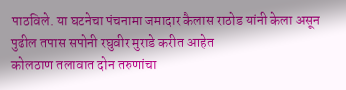पाठविले. या घटनेचा पंचनामा जमादार कैलास राठोड यांनी केला असून पुढील तपास सपोनी रघुवीर मुराडे करीत आहेत
कोलठाण तलावात दोन तरुणांचा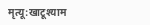मृत्यू:खाटूश्याम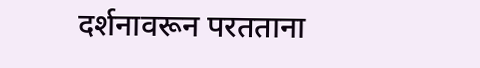दर्शनावरून परतताना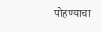पोहण्याचा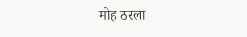मोह ठरला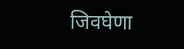जिवघेणा